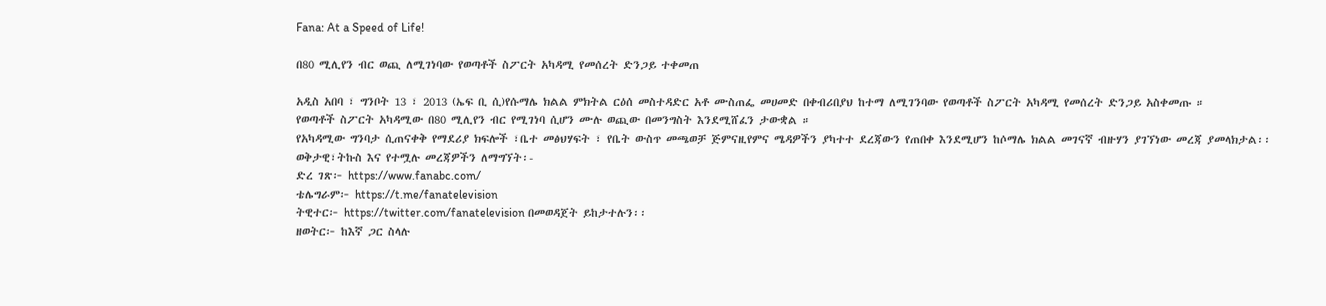Fana: At a Speed of Life!

በ80 ሚሊየን ብር ወጪ ለሚገነባው የወጣቶች ስፖርት አካዳሚ የመሰረት ድንጋይ ተቀመጠ

አዲስ አበባ ፣ ግንቦት 13 ፣ 2013 (ኤፍ ቢ ሲ)የሱማሌ ክልል ምክትል ርዕሰ መስተዳድር አቶ ሙስጠፌ መሀመድ በቀብሪበያህ ከተማ ለሚገንባው የወጣቶች ስፖርት አካዳሚ የመሰረት ድንጋይ አስቀመጡ ።
የወጣቶች ስፖርት አካዳሚው በ80 ሚሊየን ብር የሚገነባ ሲሆን ሙሉ ወጪው በመንግስት እንደሚሸፈን ታውቋል ።
የአካዳሚው ግንባታ ሲጠናቀቅ የማደሪያ ክፍሎች ፣ቤተ መፅህሃፍት ፣ የቤት ውስጥ መጫወቻ ጅምናዚየምና ሜዳዎችን ያካተተ ደረጃውን የጠበቀ እንደሚሆን ከሶማሌ ክልል መገናኛ ብዙሃን ያገኘነው መረጃ ያመላክታል፡፡
ወቅታዊ፣ትኩስ እና የተሟሉ መረጃዎችን ለማግኘት፡-
ድረ ገጽ፦ https://www.fanabc.com/
ቴሌግራም፦ https://t.me/fanatelevision
ትዊተር፦ https://twitter.com/fanatelevision በመወዳጀት ይከታተሉን፡፡
ዘወትር፦ ከእኛ ጋር ስላሉ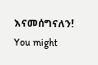እናመሰግናለን!
You might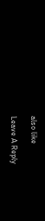also like

Leave A Reply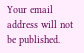Your email address will not be published.